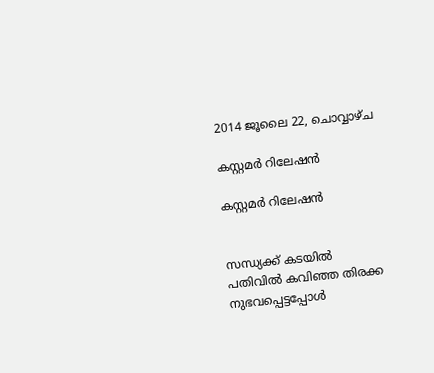2014 ജൂലൈ 22, ചൊവ്വാഴ്ച

കസ്റ്റമര്‍ റിലേഷൻ

കസ്റ്റമര്‍ റിലേഷൻ


സന്ധ്യക്ക്‌ കടയില്‍ പതിവില്‍ കവിഞ്ഞ തിരക്ക നുഭവപ്പെട്ടപ്പോള്‍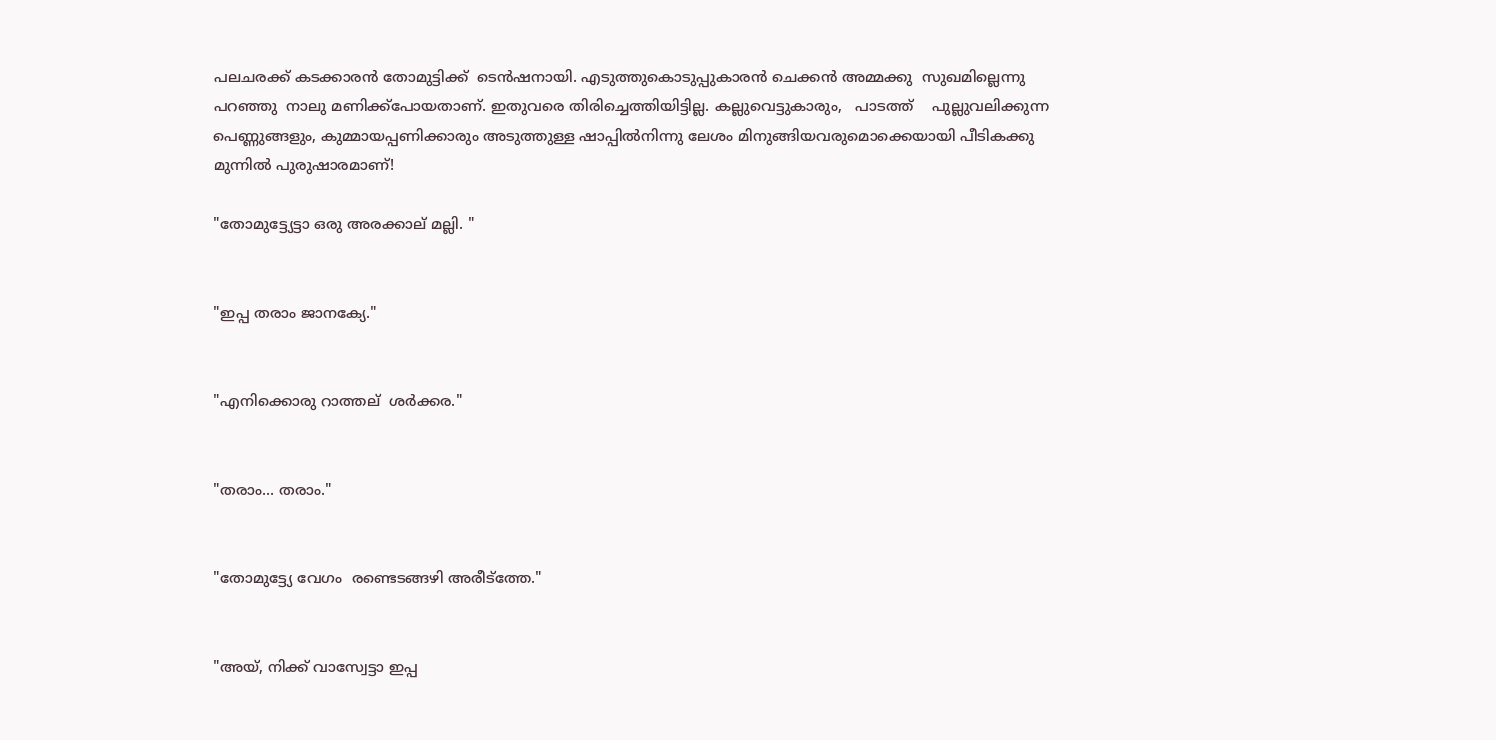പലചരക്ക് കടക്കാരന്‍ തോമുട്ടിക്ക്  ടെന്‍ഷനായി. എടുത്തുകൊടുപ്പുകാരൻ ചെക്കന്‍ അമ്മക്കു  സുഖമില്ലെന്നു  പറഞ്ഞു  നാലു മണിക്ക്പോയതാണ്. ഇതുവരെ തിരിച്ചെത്തിയിട്ടില്ല. കല്ലുവെട്ടുകാരും,   പാടത്ത്    പുല്ലുവലിക്കുന്ന പെണ്ണുങ്ങളും, കുമ്മായപ്പണിക്കാരും അടുത്തുള്ള ഷാപ്പില്‍നിന്നു ലേശം മിനുങ്ങിയവരുമൊക്കെയായി പീടികക്കു മുന്നില്‍ പുരുഷാരമാണ്!

"തോമുട്ട്യേട്ടാ ഒരു അരക്കാല് മല്ലി. "


"ഇപ്പ തരാം ജാനക്യേ."


"എനിക്കൊരു റാത്തല്  ശര്‍ക്കര."


"തരാം... തരാം."


"തോമുട്ട്യേ വേഗം  രണ്ടെടങ്ങഴി അരീട്ത്തേ."


"അയ്‌, നിക്ക് വാസ്വേട്ടാ ഇപ്പ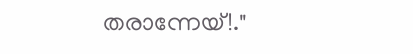തരാന്നേയ്!."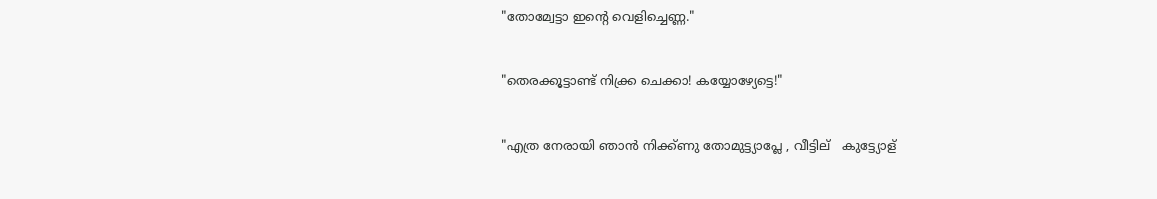"തോമ്വേട്ടാ ഇന്‍റെ വെളിച്ചെണ്ണ."


"തെരക്കൂട്ടാണ്ട് നിക്ക്ര ചെക്കാ! കയ്യോഴ്യേട്ടെ!"


"എത്ര നേരായി ഞാന്‍ നിക്ക്ണു തോമുട്ട്യാപ്ലേ , വീട്ടില്   കുട്ട്യോള്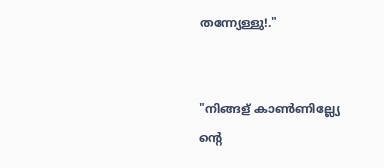തന്ന്യേള്ളു!."


"നിങ്ങള് കാണ്‍ണില്ല്യേ ന്‍റെ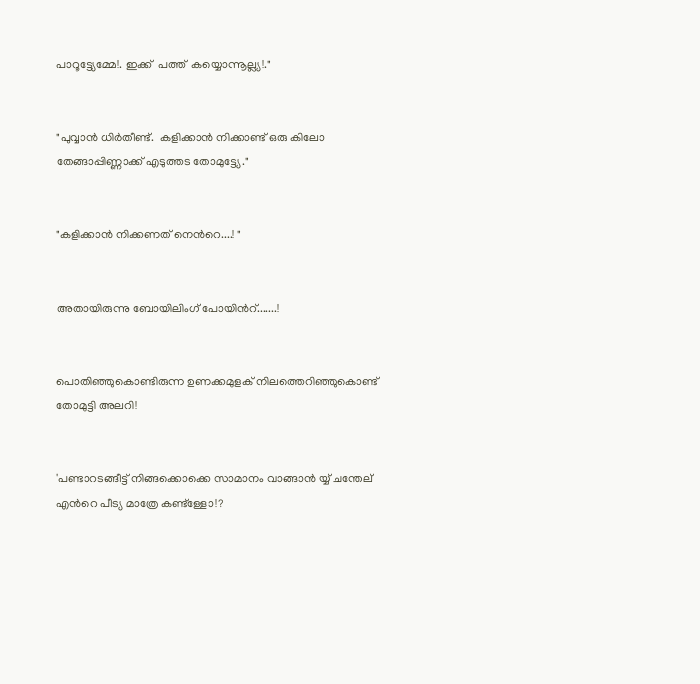പാറൂട്ട്യേമ്മേ!. ഇക്ക്  പത്ത്  കയ്യൊന്നൂല്ല്യ!."


"പുവ്വാന്‍ ധിര്‍തീണ്ട്.  കളിക്കാന്‍ നിക്കാണ്ട് ഒരു കിലോ തേങ്ങാപ്പിണ്ണാക്ക് എടുത്തട തോമുട്ട്യേ."


"കളിക്കാന്‍ നിക്കണത് നെന്‍റെ....! "


അതായിരുന്നു ബോയിലിംഗ് പോയിന്‍റ്.......!


പൊതിഞ്ഞുകൊണ്ടിരുന്ന ഉണക്കമുളക് നിലത്തെറിഞ്ഞുകൊണ്ട് തോമുട്ടി അലറി!


'പണ്ടാറടങ്ങീട്ട് നിങ്ങക്കൊക്കെ സാമാനം വാങ്ങാന്‍ യ്യ്‌ ചന്തേല് എന്‍റെ പീട്യ മാത്രേ കണ്ട്ള്ളോ!?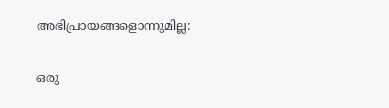അഭിപ്രായങ്ങളൊന്നുമില്ല:

ഒരു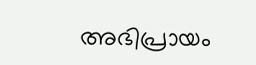അഭിപ്രായം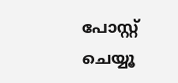പോസ്റ്റ് ചെയ്യൂ